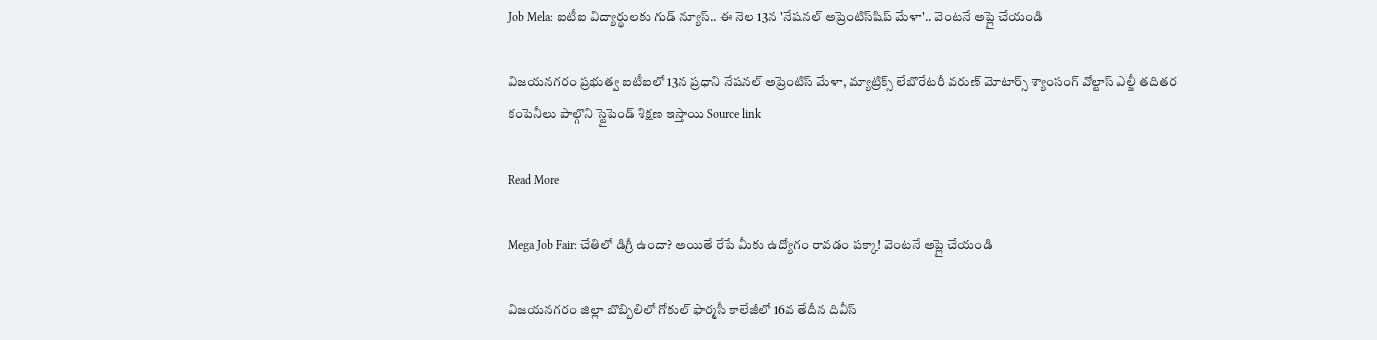Job Mela: ఐటీఐ విద్యార్థులకు గుడ్ న్యూస్.. ఈ నెల 13న 'నేషనల్ అప్రెంటిస్‌షిప్ మేళా'.. వెంటనే అప్లై చేయండి

విజయనగరం ప్రభుత్వ ఐటీఐలో 13న ప్రధాని నేషనల్ అప్రెంటిస్ మేళా, మ్యాట్రిక్స్ లేబొరేటరీ వరుణ్ మోటార్స్ శ్యాంసంగ్ వోల్టాస్ ఎల్జీ తదితర కంపెనీలు పాల్గొని స్టైపెండ్ శిక్షణ ఇస్తాయి Source link

Read More

Mega Job Fair: చేతిలో డిగ్రీ ఉందా? అయితే రేపే మీకు ఉద్యోగం రావడం పక్కా! వెంటనే అప్లై చేయండి

విజయనగరం జిల్లా బొబ్బిలిలో గోకుల్ ఫార్మసీ కాలేజీలో 16వ తేదీన దివీస్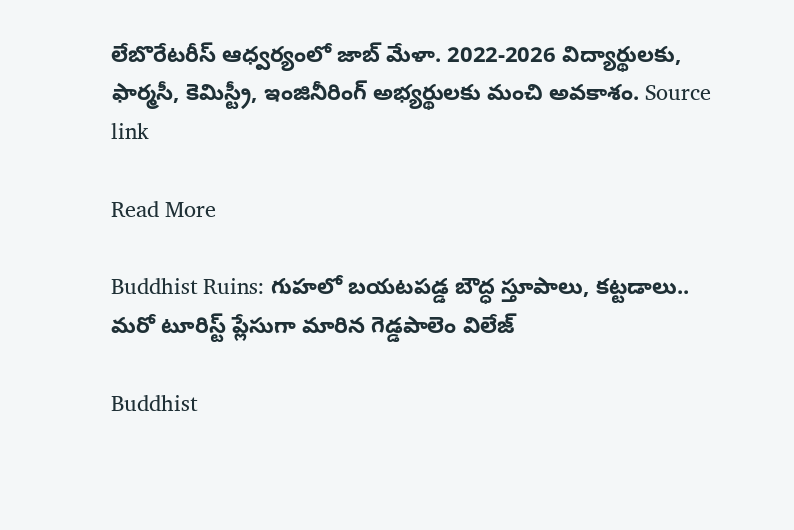లేబొరేటరీస్ ఆధ్వర్యంలో జాబ్ మేళా. 2022-2026 విద్యార్థులకు, ఫార్మసీ, కెమిస్ట్రీ, ఇంజినీరింగ్ అభ్యర్థులకు మంచి అవకాశం. Source link

Read More

Buddhist Ruins: గుహలో బయటపడ్డ బౌద్ధ స్తూపాలు, కట్టడాలు.. మరో టూరిస్ట్ ప్లేసుగా మారిన గెడ్డపాలెం విలేజ్

Buddhist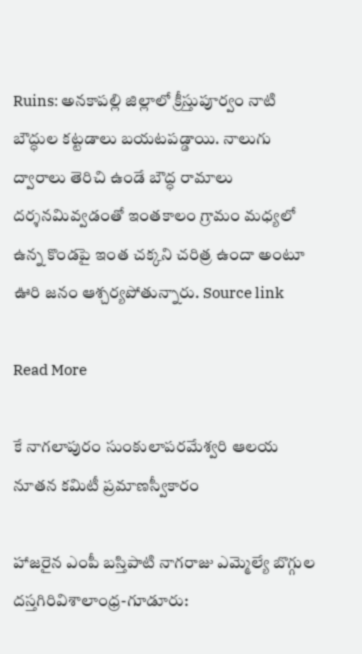Ruins: అనకాపల్లి జిల్లాలో క్రీస్తుపూర్వం నాటి బౌద్ధుల కట్టడాలు బయటపడ్డాయి. నాలుగు ద్వారాలు తెరిచి ఉండే బౌద్ధ రామాలు దర్శనమివ్వడంతో ఇంతకాలం గ్రామం మధ్యలో ఉన్న కొండపై ఇంత చక్కని చరిత్ర ఉందా అంటూ ఊరి జనం ఆశ్చర్యపోతున్నారు. Source link

Read More

కే నాగలాపురం సుంకులాపరమేశ్వరి ఆలయ నూతన కమిటీ ప్రమాణస్వీకారం

హాజరైన ఎంపీ బస్తిపాటి నాగరాజు ఎమ్మెల్యే బొగ్గుల దస్తగిరివిశాలాంధ్ర-గూడూరు: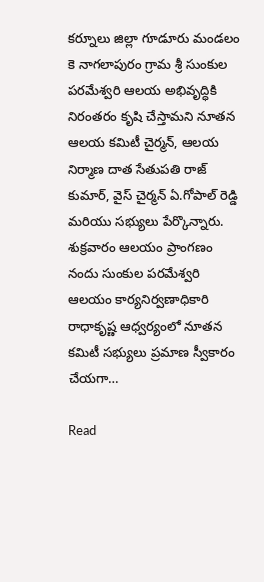కర్నూలు జిల్లా గూడూరు మండలం కె నాగలాపురం గ్రామ శ్రీ సుంకుల పరమేశ్వరి ఆలయ అభివృద్ధికి నిరంతరం కృషి చేస్తామని నూతన ఆలయ కమిటీ చైర్మన్, ఆలయ నిర్మాణ దాత సేతుపతి రాజ్ కుమార్, వైస్ చైర్మన్ ఏ.గోపాల్ రెడ్డి మరియు సభ్యులు పేర్కొన్నారు. శుక్రవారం ఆలయం ప్రాంగణం నందు సుంకుల పరమేశ్వరి ఆలయం కార్యనిర్వణాధికారి రాధాకృష్ణ ఆధ్వర్యంలో నూతన కమిటీ సభ్యులు ప్రమాణ స్వీకారం చేయగా…

Read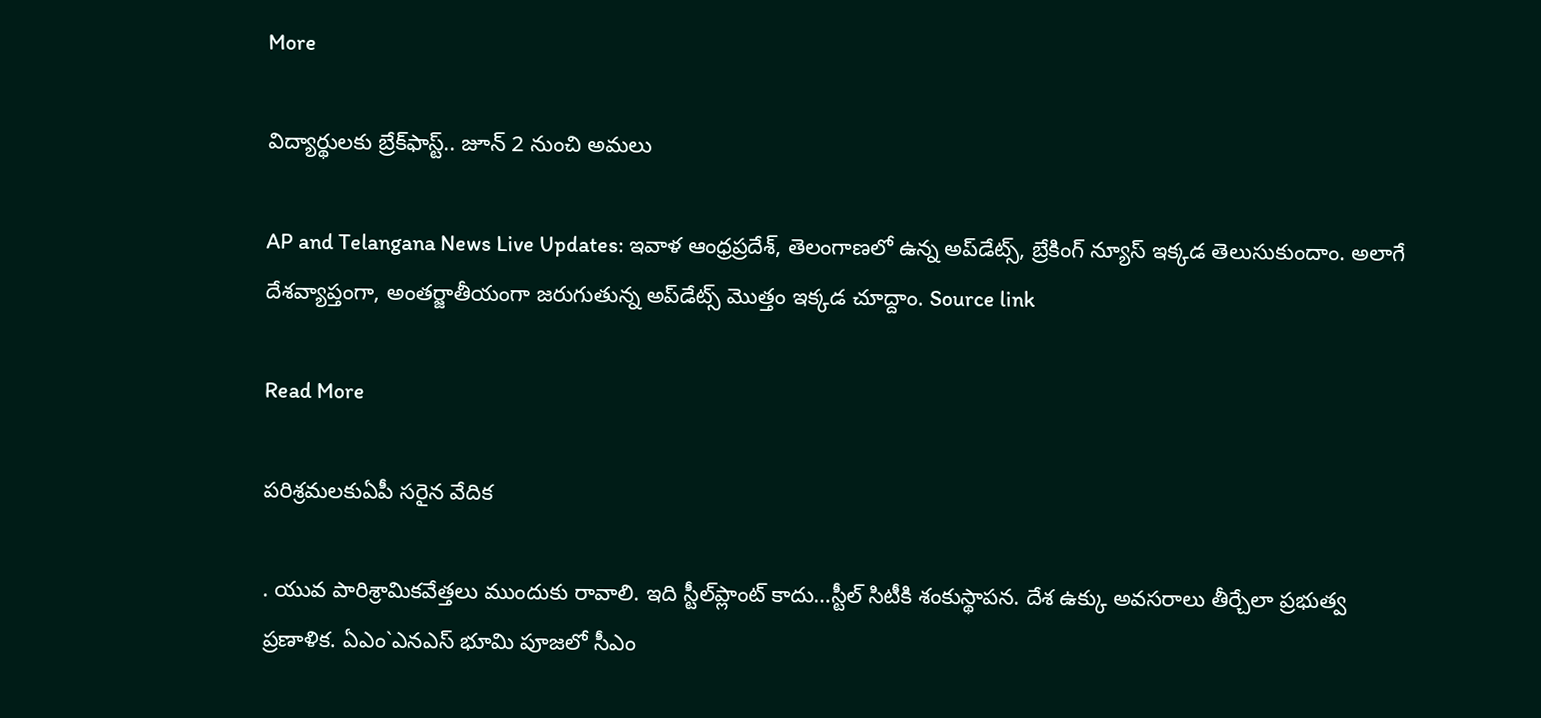More

విద్యార్థులకు బ్రేక్‌ఫాస్ట్.. జూన్ 2 నుంచి అమలు

AP and Telangana News Live Updates: ఇవాళ ఆంధ్రప్రదేశ్, తెలంగాణలో ఉన్న అప్‌డేట్స్, బ్రేకింగ్ న్యూస్ ఇక్కడ తెలుసుకుందాం. అలాగే దేశవ్యాప్తంగా, అంతర్జాతీయంగా జరుగుతున్న అప్‌డేట్స్ మొత్తం ఇక్కడ చూద్దాం. Source link

Read More

పరిశ్రమలకుఏపీ సరైన వేదిక

. యువ పారిశ్రామికవేత్తలు ముందుకు రావాలి. ఇది స్టీల్‌ప్లాంట్ కాదు…స్టీల్ సిటీకి శంకుస్థాపన. దేశ ఉక్కు అవసరాలు తీర్చేలా ప్రభుత్వ ప్రణాళిక. ఏఎం`ఎనఎస్ భూమి పూజలో సీఎం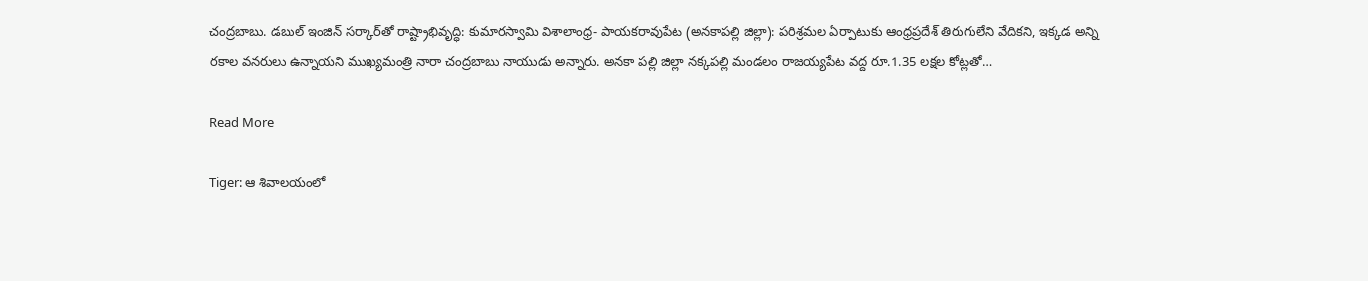చంద్రబాబు. డబుల్ ఇంజిన్ సర్కార్‌తో రాష్ట్రాభివృద్ధి: కుమారస్వామి విశాలాంధ్ర- పాయకరావుపేట (అనకాపల్లి జిల్లా): పరిశ్రమల ఏర్పాటుకు ఆంధ్రప్రదేశ్ తిరుగులేని వేదికని, ఇక్కడ అన్ని రకాల వనరులు ఉన్నాయని ముఖ్యమంత్రి నారా చంద్రబాబు నాయుడు అన్నారు. అనకా పల్లి జిల్లా నక్కపల్లి మండలం రాజయ్యపేట వద్ద రూ.1.35 లక్షల కోట్లతో…

Read More

Tiger: ఆ శివాలయంలో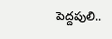పెద్దపులి..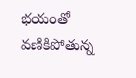భయంతో వణికిపోతున్న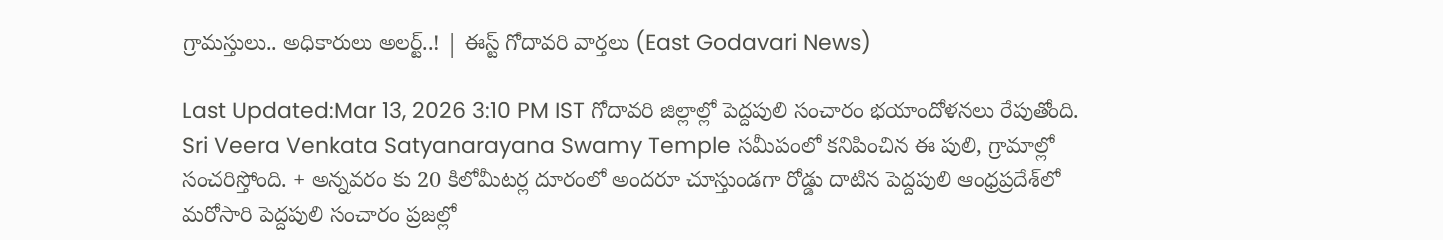గ్రామస్తులు.. అధికారులు అలర్ట్..! | ఈస్ట్ గోదావరి వార్తలు (East Godavari News)

Last Updated:Mar 13, 2026 3:10 PM IST గోదావరి జిల్లాల్లో పెద్దపులి సంచారం భయాందోళనలు రేపుతోంది. Sri Veera Venkata Satyanarayana Swamy Temple సమీపంలో కనిపించిన ఈ పులి, గ్రామాల్లో సంచరిస్తోంది. + అన్నవరం కు 20 కిలోమీటర్ల దూరంలో అందరూ చూస్తుండగా రోడ్డు దాటిన పెద్దపులి ఆంధ్రప్రదేశ్‌లో మరోసారి పెద్దపులి సంచారం ప్రజల్లో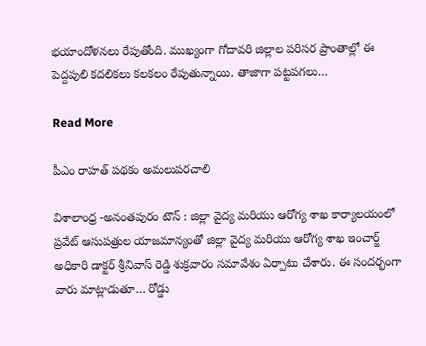భయాందోళనలు రేపుతోంది. ముఖ్యంగా గోదావరి జిల్లాల పరిసర ప్రాంతాల్లో ఈ పెద్దపులి కదలికలు కలకలం రేపుతున్నాయి. తాజాగా పట్టపగలు…

Read More

పీఎం రాహత్ పథకం అమలుపరచాలి

విశాలాంధ్ర -అనంతపురం టౌన్ : జిల్లా వైద్య మరియు ఆరోగ్య శాఖ కార్యాలయంలో ప్రవేట్ ఆసుపత్రుల యాజమాన్యంతో జిల్లా వైద్య మరియు ఆరోగ్య శాఖ ఇంచార్జ్ అధికారి డాక్టర్ శ్రీనివాస్ రెడ్డి శుక్రవారం సమావేశం ఏర్పాటు చేశారు. ఈ సందర్భంగా వారు మాట్లాడుతూ… రోడ్డు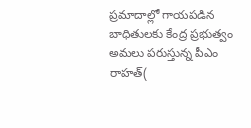ప్రమాదాల్లో గాయపడిన బాధితులకు కేంద్ర ప్రభుత్వం అమలు పరుస్తున్న పీఎం రాహత్(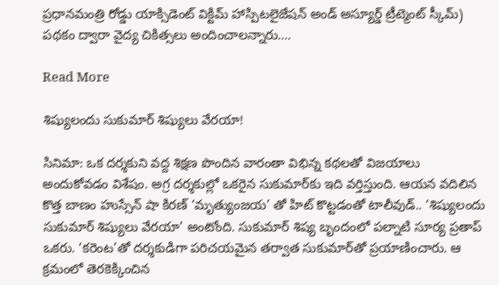ప్రధానమంత్రి రోడ్డు యాక్సిడెంట్ విక్టిమ్ హాస్పిటలైజేషన్ అండ్ అస్యూర్డ్ ట్రీట్మెంట్ స్కీమ్) పథకం ద్వారా వైద్య చికిత్సలు అందించాలన్నారు….

Read More

శిష్యులందు సుకుమార్ శిష్యులు వేరయా!

సినిమా: ఒక దర్శకుని వద్ద శిక్షణ పొందిన వారంతా విభిన్న కథలతో విజయాలు అందుకోవడం విశేషం. అగ్ర దర్శకుల్లో ఒకరైన సుకుమార్‌కు ఇది వర్తిస్తుంది. ఆయన వదిలిన కొత్త బాణం హుస్సేన్ షా కిరణ్ ‘మృత్యుంజయ’ తో హిట్ కొట్టడంతో టాలీవుడ్.. ‘శిష్యులందు సుకుమార్ శిష్యులు వేరయా’ అంటోంది. సుకుమార్ శిష్య బృందంలో పల్నాటి సూర్య ప్రతాప్ ఒకరు. ‘కరెంట’తో దర్శకుడిగా పరిచయమైన తర్వాత సుకుమార్‌తో ప్రయాణించారు. ఆ క్రమంలో తెరకెక్కించిన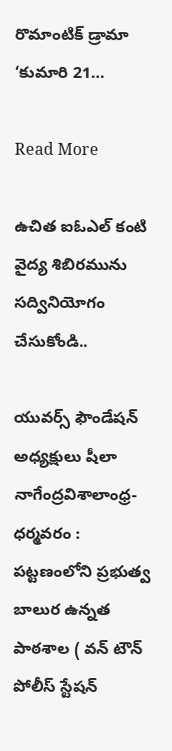రొమాంటిక్ డ్రామా ‘కుమారి 21…

Read More

ఉచిత ఐఓఎల్ కంటి వైద్య శిబిరమును సద్వినియోగం చేసుకోండి..

యువర్స్ ఫౌండేషన్ అధ్యక్షులు షీలా నాగేంద్రవిశాలాంధ్ర- ధర్మవరం : పట్టణంలోని ప్రభుత్వ బాలుర ఉన్నత పాఠశాల ( వన్ టౌన్ పోలీస్ స్టేషన్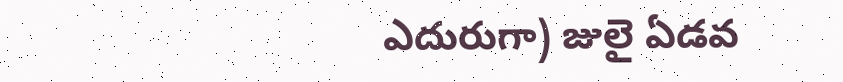ఎదురుగా) జులై ఏడవ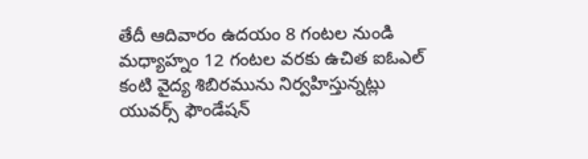తేదీ ఆదివారం ఉదయం 8 గంటల నుండి మధ్యాహ్నం 12 గంటల వరకు ఉచిత ఐఓఎల్ కంటి వైద్య శిబిరమును నిర్వహిస్తున్నట్లు యువర్స్ ఫౌండేషన్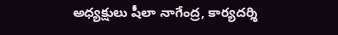అధ్యక్షులు షీలా నాగేంద్ర, కార్యదర్శి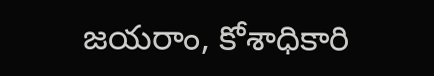జయరాం, కోశాధికారి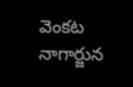వెంకట నాగార్జున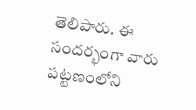తెలిపారు. ఈ సందర్భంగా వారు పట్టణంలోని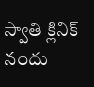స్వాతి క్లినిక్ నందు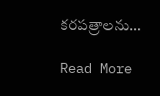కరపత్రాలను…

Read More